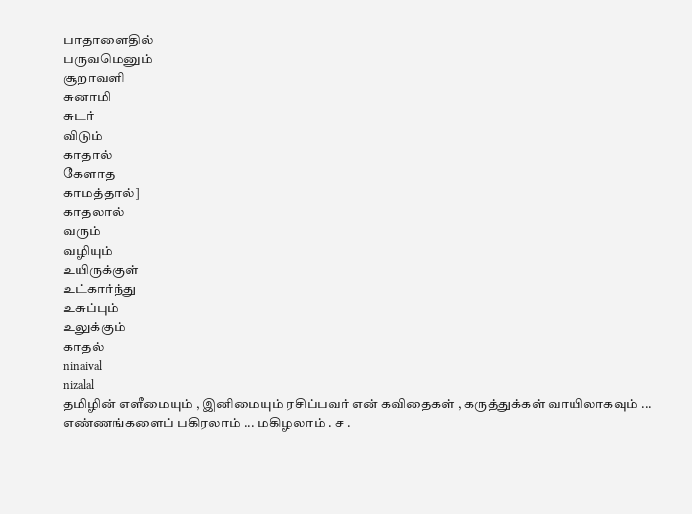பாதாளைதில்
பருவமெனும்
சூறாவளி
சுனாமி
சுடர்
விடும்
காதால்
கேளாத
காமத்தால்]
காதலால்
வரும்
வழியும்
உயிருக்குள்
உட்கார்ந்து
உசுப்பும்
உலுக்கும்
காதல்
ninaival
nizalal
தமிழின் எளீமையும் , இனிமையும் ரசிப்பவர் என் கவிதைகள் , கருத்துக்கள் வாயிலாகவும் ... எண்ணங்களைப் பகிரலாம் ... மகிழலாம் . ச .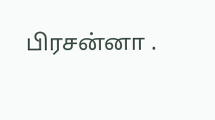பிரசன்னா .